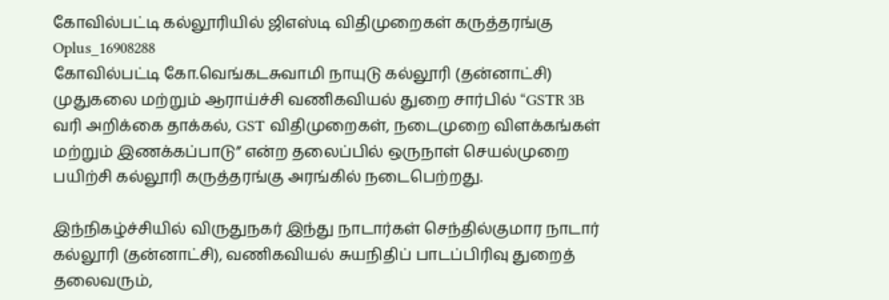கோவில்பட்டி கல்லூரியில் ஜிஎஸ்டி விதிமுறைகள் கருத்தரங்கு
Oplus_16908288
கோவில்பட்டி கோ.வெங்கடசுவாமி நாயுடு கல்லூரி (தன்னாட்சி) முதுகலை மற்றும் ஆராய்ச்சி வணிகவியல் துறை சார்பில் “GSTR 3B வரி அறிக்கை தாக்கல், GST விதிமுறைகள், நடைமுறை விளக்கங்கள் மற்றும் இணக்கப்பாடு” என்ற தலைப்பில் ஒருநாள் செயல்முறை பயிற்சி கல்லூரி கருத்தரங்கு அரங்கில் நடைபெற்றது.

இந்நிகழ்ச்சியில் விருதுநகர் இந்து நாடார்கள் செந்தில்குமார நாடார் கல்லூரி (தன்னாட்சி), வணிகவியல் சுயநிதிப் பாடப்பிரிவு துறைத் தலைவரும்,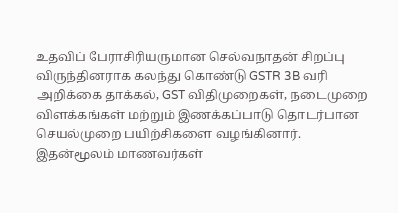உதவிப் பேராசிரியருமான செல்வநாதன் சிறப்பு விருந்தினராக கலந்து கொண்டு GSTR 3B வரி அறிக்கை தாக்கல், GST விதிமுறைகள், நடைமுறை விளக்கங்கள் மற்றும் இணக்கப்பாடு தொடர்பான செயல்முறை பயிற்சிகளை வழங்கினார்.
இதன்மூலம் மாணவர்கள்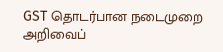GST தொடர்பான நடைமுறை அறிவைப்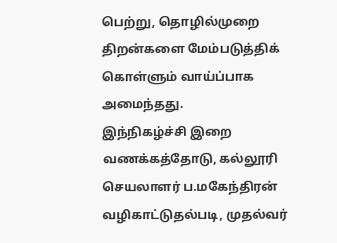பெற்று, தொழில்முறை திறன்களை மேம்படுத்திக் கொள்ளும் வாய்ப்பாக அமைந்தது.
இந்நிகழ்ச்சி இறை வணக்கத்தோடு, கல்லூரி செயலாளர் ப.மகேந்திரன் வழிகாட்டுதல்படி, முதல்வர்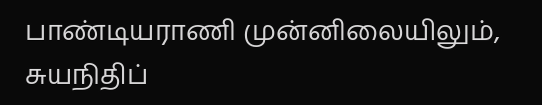பாண்டியராணி முன்னிலையிலும், சுயநிதிப்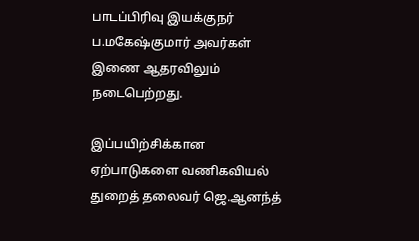பாடப்பிரிவு இயக்குநர் ப.மகேஷ்குமார் அவர்கள் இணை ஆதரவிலும் நடைபெற்றது.

இப்பயிற்சிக்கான ஏற்பாடுகளை வணிகவியல் துறைத் தலைவர் ஜெ.ஆனந்த்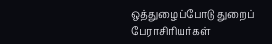ஒத்துழைப்போடு துறைப் பேராசிரியர்கள்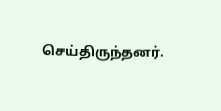செய்திருந்தனர்.